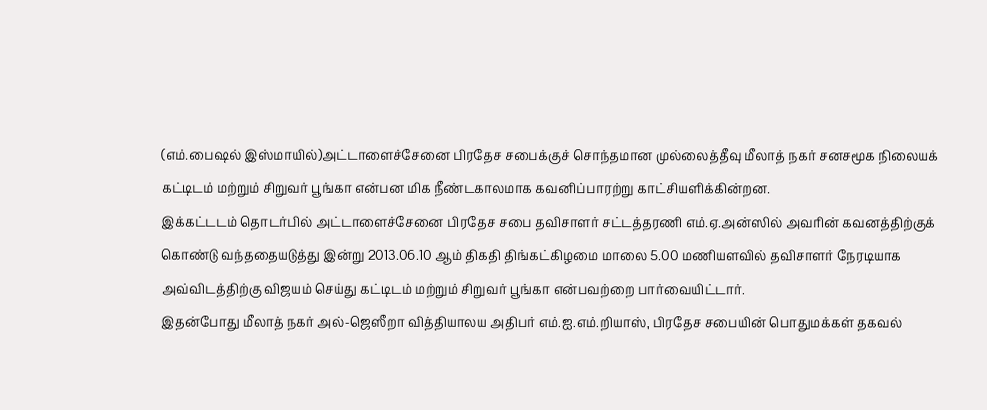(எம்.பைஷல் இஸ்மாயில்)அட்டாளைச்சேனை பிரதேச சபைக்குச் சொந்தமான முல்லைத்தீவு மீலாத் நகர் சனசமூக நிலையக் கட்டிடம் மற்றும் சிறுவர் பூங்கா என்பன மிக நீண்டகாலமாக கவனிப்பாரற்று காட்சியளிக்கின்றன.
இக்கட்டடம் தொடர்பில் அட்டாளைச்சேனை பிரதேச சபை தவிசாளர் சட்டத்தரணி எம்.ஏ.அன்ஸில் அவரின் கவனத்திற்குக் கொண்டு வந்ததையடுத்து இன்று 2013.06.10 ஆம் திகதி திங்கட்கிழமை மாலை 5.00 மணியளவில் தவிசாளர் நேரடியாக அவ்விடத்திற்கு விஜயம் செய்து கட்டிடம் மற்றும் சிறுவர் பூங்கா என்பவற்றை பார்வையிட்டார்.
இதன்போது மீலாத் நகர் அல்-ஜெஸீறா வித்தியாலய அதிபர் எம்.ஐ.எம்.றியாஸ், பிரதேச சபையின் பொதுமக்கள் தகவல்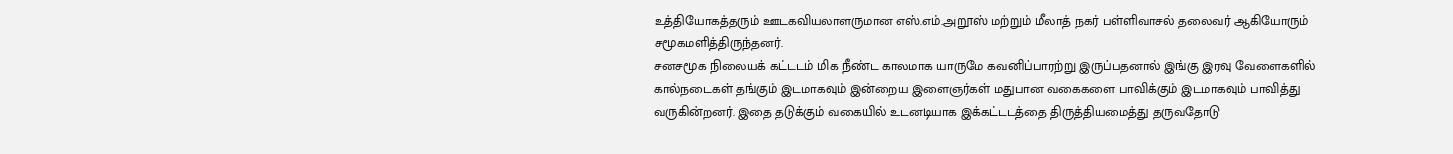உத்தியோகத்தரும் ஊடகவியலாளருமான எஸ்.எம்.அறூஸ் மற்றும் மீலாத் நகர் பள்ளிவாசல் தலைவர் ஆகியோரும் சமூகமளித்திருந்தனர்.
சனசமூக நிலையக் கட்டடம் மிக நீண்ட காலமாக யாருமே கவனிப்பாரற்று இருப்பதனால் இங்கு இரவு வேளைகளில் கால்நடைகள் தங்கும் இடமாகவும் இன்றைய இளைஞர்கள் மதுபான வகைகளை பாவிக்கும் இடமாகவும் பாவித்து வருகின்றனர். இதை தடுக்கும் வகையில் உடனடியாக இக்கட்டடத்தை திருத்தியமைத்து தருவதோடு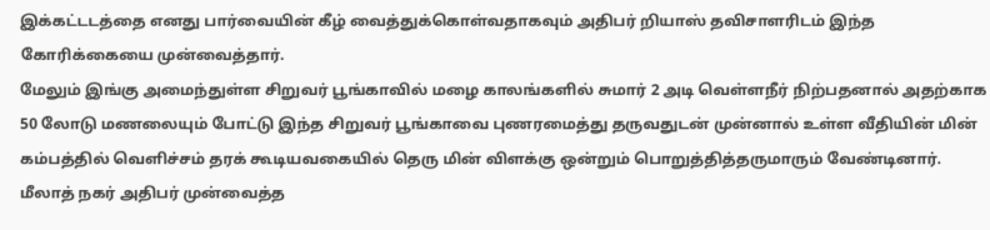இக்கட்டடத்தை எனது பார்வையின் கீழ் வைத்துக்கொள்வதாகவும் அதிபர் றியாஸ் தவிசாளரிடம் இந்த கோரிக்கையை முன்வைத்தார்.
மேலும் இங்கு அமைந்துள்ள சிறுவர் பூங்காவில் மழை காலங்களில் சுமார் 2 அடி வெள்ளநீர் நிற்பதனால் அதற்காக 50 லோடு மணலையும் போட்டு இந்த சிறுவர் பூங்காவை புணரமைத்து தருவதுடன் முன்னால் உள்ள வீதியின் மின் கம்பத்தில் வெளிச்சம் தரக் கூடியவகையில் தெரு மின் விளக்கு ஒன்றும் பொறுத்தித்தருமாரும் வேண்டினார்.
மீலாத் நகர் அதிபர் முன்வைத்த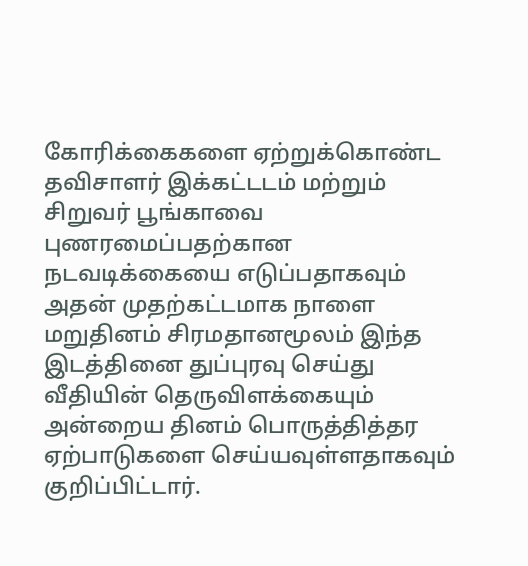கோரிக்கைகளை ஏற்றுக்கொண்ட தவிசாளர் இக்கட்டடம் மற்றும் சிறுவர் பூங்காவை புணரமைப்பதற்கான நடவடிக்கையை எடுப்பதாகவும் அதன் முதற்கட்டமாக நாளை மறுதினம் சிரமதானமூலம் இந்த இடத்தினை துப்புரவு செய்து வீதியின் தெருவிளக்கையும் அன்றைய தினம் பொருத்தித்தர ஏற்பாடுகளை செய்யவுள்ளதாகவும் குறிப்பிட்டார்.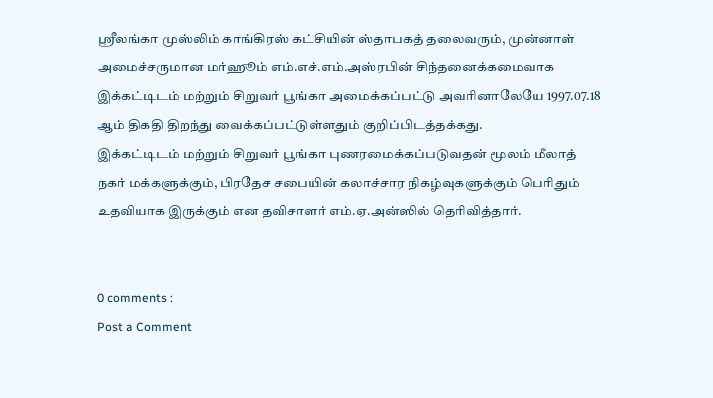ஸ்ரீலங்கா முஸ்லிம் காங்கிரஸ் கட்சியின் ஸ்தாபகத் தலைவரும், முன்னாள் அமைச்சருமான மர்ஹூம் எம்.எச்.எம்.அஸ்ரபின் சிந்தனைக்கமைவாக இக்கட்டிடம் மற்றும் சிறுவர் பூங்கா அமைக்கப்பட்டு அவரினாலேயே 1997.07.18 ஆம் திகதி திறந்து வைக்கப்பட்டுள்ளதும் குறிப்பிடத்தக்கது.
இக்கட்டிடம் மற்றும் சிறுவர் பூங்கா புணரமைக்கப்படுவதன் மூலம் மீலாத் நகர் மக்களுக்கும், பிரதேச சபையின் கலாச்சார நிகழ்வுகளுக்கும் பெரிதும் உதவியாக இருக்கும் என தவிசாளர் எம்.ஏ.அன்ஸில் தெரிவித்தார்.


0 comments :
Post a Comment